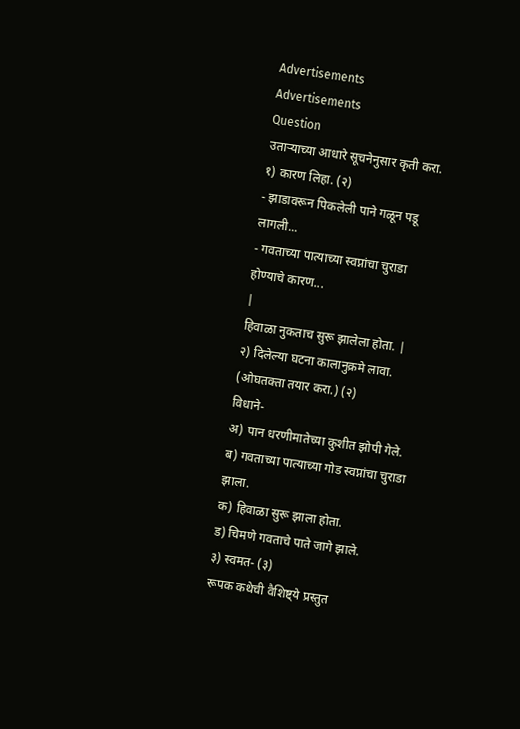Advertisements
Advertisements
Question
उताऱ्याच्या आधारे सूचनेनुसार कृती करा.
१) कारण लिहा. (२)
- झाडावरून पिकलेली पाने गळून पडू लागली...
- गवताच्या पात्याच्या स्वप्नांचा चुराडा होण्याचे कारण...
|
हिवाळा नुकताच सुरू झालेला होता. |
२) दिलेल्या घटना कालानुक्रमे लावा. (ओघतक्ता तयार करा.) (२)
विधाने-
अ) पान धरणीमातेच्या कुशीत झोपी गेले.
ब) गवताच्या पात्याच्या गोड स्वप्नांचा चुराडा झाला.
क) हिवाळा सुरू झाला होता.
ड) चिमणे गवताचे पाते जागे झाले.
३) स्वमत- (३)
रूपक कथेची वैशिष्ट्ये प्रस्तुत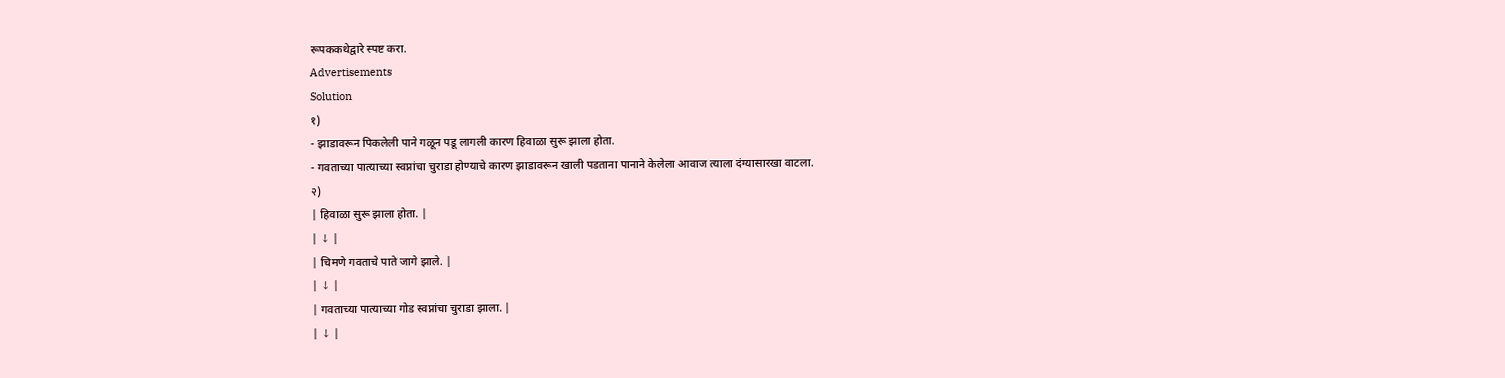रूपककथेद्वारे स्पष्ट करा.
Advertisements
Solution
१)
- झाडावरून पिकलेली पाने गळून पडू लागली कारण हिवाळा सुरू झाला होता.
- गवताच्या पात्याच्या स्वप्नांचा चुराडा होण्याचे कारण झाडावरून खाली पडताना पानाने केलेला आवाज त्याला दंग्यासारखा वाटला.
२)
| हिवाळा सुरू झाला होता. |
| ↓ |
| चिमणे गवताचे पाते जागे झाले. |
| ↓ |
| गवताच्या पात्याच्या गोड स्वप्नांचा चुराडा झाला. |
| ↓ |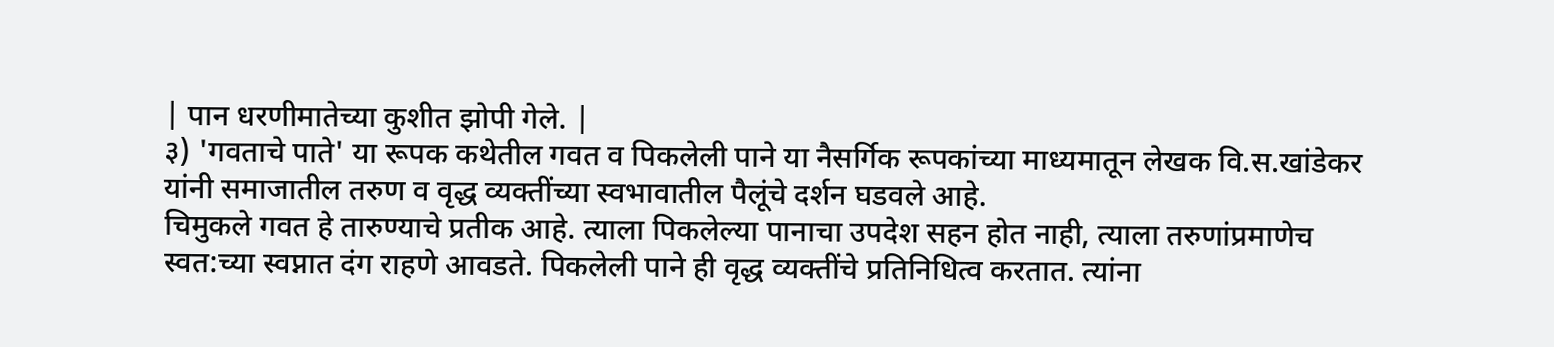| पान धरणीमातेच्या कुशीत झोपी गेले. |
३) 'गवताचे पाते' या रूपक कथेतील गवत व पिकलेली पाने या नैसर्गिक रूपकांच्या माध्यमातून लेखक वि.स.खांडेकर यांनी समाजातील तरुण व वृद्ध व्यक्तींच्या स्वभावातील पैलूंचे दर्शन घडवले आहे.
चिमुकले गवत हे तारुण्याचे प्रतीक आहे. त्याला पिकलेल्या पानाचा उपदेश सहन होत नाही, त्याला तरुणांप्रमाणेच स्वत:च्या स्वप्नात दंग राहणे आवडते. पिकलेली पाने ही वृद्ध व्यक्तींचे प्रतिनिधित्व करतात. त्यांना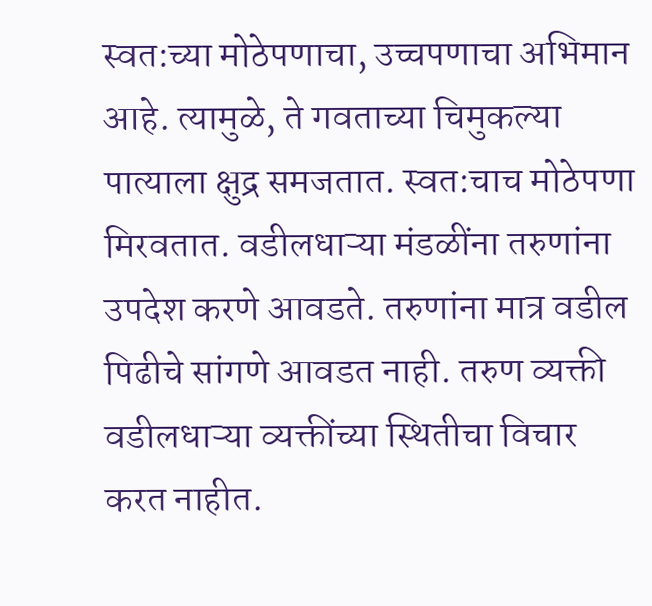स्वत:च्या मोठेपणाचा, उच्चपणाचा अभिमान आहे. त्यामुळे, ते गवताच्या चिमुकल्या पात्याला क्षुद्र समजतात. स्वत:चाच मोठेपणा मिरवतात. वडीलधाऱ्या मंडळींना तरुणांना उपदेश करणे आवडते. तरुणांना मात्र वडील पिढीचे सांगणे आवडत नाही. तरुण व्यक्ती वडीलधाऱ्या व्यक्तींच्या स्थितीचा विचार करत नाहीत.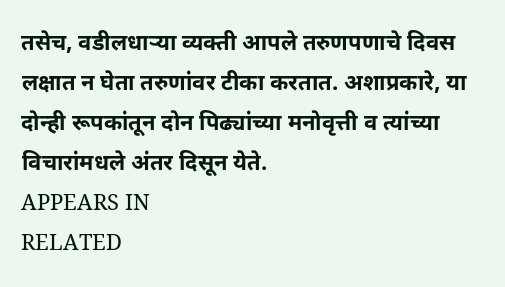तसेच, वडीलधाऱ्या व्यक्ती आपले तरुणपणाचे दिवस लक्षात न घेता तरुणांवर टीका करतात. अशाप्रकारे, या दोन्ही रूपकांतून दोन पिढ्यांच्या मनोवृत्ती व त्यांच्या विचारांमधले अंतर दिसून येते.
APPEARS IN
RELATED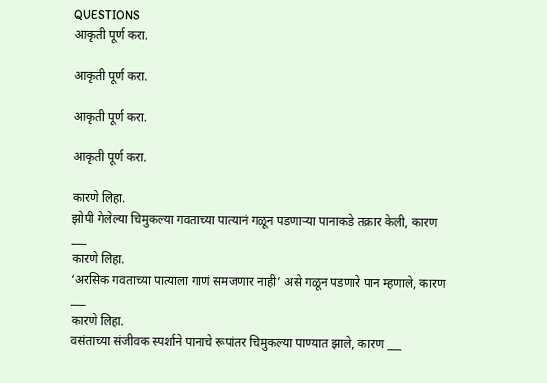QUESTIONS
आकृती पूर्ण करा.

आकृती पूर्ण करा.

आकृती पूर्ण करा.

आकृती पूर्ण करा.

कारणे लिहा.
झोपी गेलेल्या चिमुकल्या गवताच्या पात्यानं गळून पडणाऱ्या पानाकडे तक्रार केली, कारण ___
कारणे लिहा.
‘अरसिक गवताच्या पात्याला गाणं समजणार नाही’ असे गळून पडणारे पान म्हणाले, कारण ___
कारणे लिहा.
वसंताच्या संजीवक स्पर्शाने पानाचे रूपांतर चिमुकल्या पाण्यात झाले, कारण ___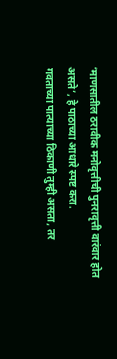‘माणसातील ठरावीक मनोवृत्तीची पुनरावृत्ती वारंवार होत असते’, हे पाठाच्या आधारे स्पष्ट करा.
गवताच्या पात्याच्या ठिकाणी तुम्ही असता, तर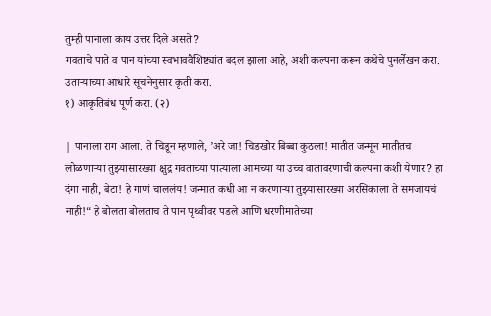तुम्ही पानाला काय उत्तर दिले असते?
गवताचे पाते व पान यांच्या स्वभाववैशिष्ट्यांत बदल झाला आहे, अशी कल्पना करून कथेचे पुनर्लेखन करा.
उताऱ्याच्या आधारे सूचनेनुसार कृती करा.
१) आकृतिबंध पूर्ण करा. (२)

| पानाला राग आला. ते चिडून म्हणाले, ’अरे जा! चिडखोर बिब्बा कुठला! मातीत जन्मून मातीतच लोळणाऱ्या तुझ्यासारख्या क्षुद्र गवताच्या पात्याला आमच्या या उच्च वातावरणाची कल्पना कशी येणार? हा दंगा नाही, बेटा! हे गाणं चाललंय! जन्मात कधी आ न करणाऱ्या तुझ्यासारख्या अरसिकाला ते समजायचं नाही!“ हे बोलता बोलताच ते पान पृथ्वीवर पडले आणि धरणीमातेच्या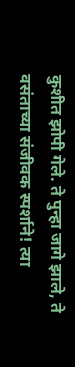कुशीत झोपी गेले. ते पुन्हा जागे झाले, ते वसंताच्या संजीवक स्पर्शाने! त्या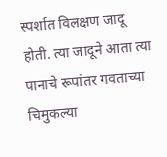स्पर्शात विलक्षण जादू होती. त्या जादूने आता त्या पानाचे रूपांतर गवताच्या चिमुकल्या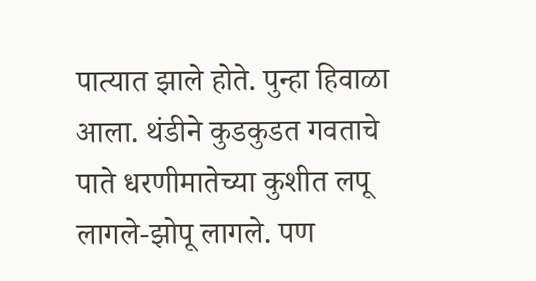पात्यात झाले होते. पुन्हा हिवाळा आला. थंडीने कुडकुडत गवताचे पाते धरणीमातेच्या कुशीत लपू लागले-झोपू लागले. पण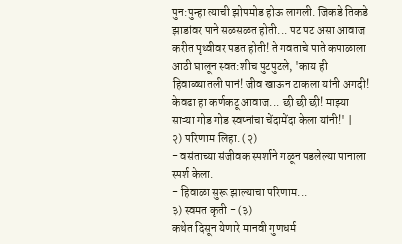पुन:पुन्हा त्याची झोपमोड होऊ लागली. जिकडे तिकडे झाडांवर पाने सळसळत होती... पट पट असा आवाज करीत पृथ्वीवर पडत होती! ते गवताचे पाते कपाळाला आठी घालून स्वत:शीच पुटपुटले, 'काय ही हिवाळ्यातली पानं! जीव खाऊन टाकला यांनी अगदी! केवढा हा कर्णकटू आवाज... छी छी छी! माझ्या साऱ्या गोड गोड स्वप्नांचा चेंदामेंदा केला यांनी!' |
२) परिणाम लिहा. (२)
- वसंताच्या संजीवक स्पर्शाने गळून पडलेल्या पानाला स्पर्श केला.
- हिवाळा सुरू झाल्याचा परिणाम...
३) स्वमत कृती - (३)
कथेत दिसून येणारे मानवी गुणधर्म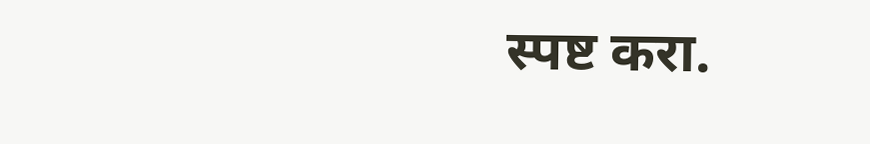स्पष्ट करा.